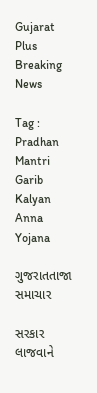Gujarat Plus
Breaking News

Tag : Pradhan Mantri Garib Kalyan Anna Yojana

ગુજરાતતાજા સમાચાર

સરકાર લાજવાને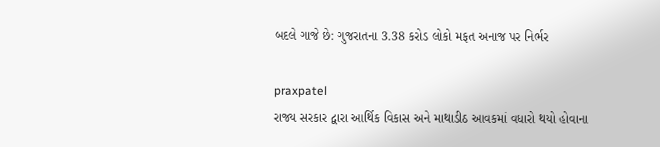બદલે ગાજે છે: ગુજરાતના 3.38 કરોડ લોકો મફત અનાજ પર નિર્ભર

praxpatel
રાજ્ય સરકાર દ્વારા આર્થિક વિકાસ અને માથાડીઠ આવકમાં વધારો થયો હોવાના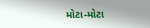મોટા-મોટા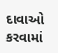દાવાઓ કરવામાં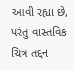આવી રહ્યા છે, પરંતુ વાસ્તવિક ચિત્ર તદ્દન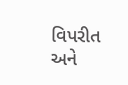વિપરીત અને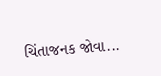ચિંતાજનક જોવા...